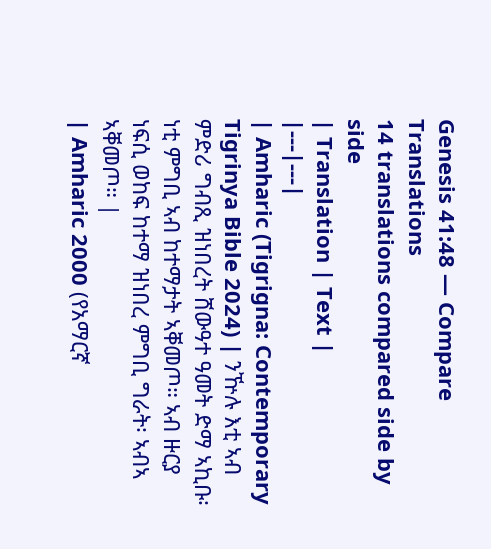Genesis 41:48 — Compare Translations
14 translations compared side by side
| Translation | Text |
|---|---|
| Amharic (Tigrigna: Contemporary Tigrinya Bible 2024) | ንዅሉ እቲ ኣብ ምድሪ ግብጺ ዝነበረት ሸውዓተ ዓመት ድማ ኣኪቡ፡ ነቲ ምግቢ ኣብ ከተማታት ኣቐመጦ። ኣብ ዙርያ ነፍሲ ወከፍ ከተማ ዝነበረ ምግቢ ግራት፡ ኣብኣ ኣቐመጦ። |
| Amharic 2000 (የአማርኛ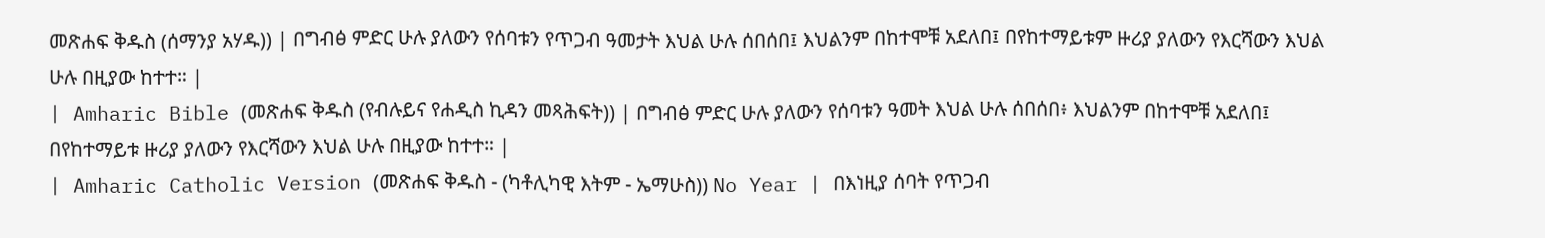መጽሐፍ ቅዱስ (ሰማንያ አሃዱ)) | በግብፅ ምድር ሁሉ ያለውን የሰባቱን የጥጋብ ዓመታት እህል ሁሉ ሰበሰበ፤ እህልንም በከተሞቹ አደለበ፤ በየከተማይቱም ዙሪያ ያለውን የእርሻውን እህል ሁሉ በዚያው ከተተ። |
| Amharic Bible (መጽሐፍ ቅዱስ (የብሉይና የሐዲስ ኪዳን መጻሕፍት)) | በግብፅ ምድር ሁሉ ያለውን የሰባቱን ዓመት እህል ሁሉ ሰበሰበ፥ እህልንም በከተሞቹ አደለበ፤ በየከተማይቱ ዙሪያ ያለውን የእርሻውን እህል ሁሉ በዚያው ከተተ። |
| Amharic Catholic Version (መጽሐፍ ቅዱስ - (ካቶሊካዊ እትም - ኤማሁስ)) No Year | በእነዚያ ሰባት የጥጋብ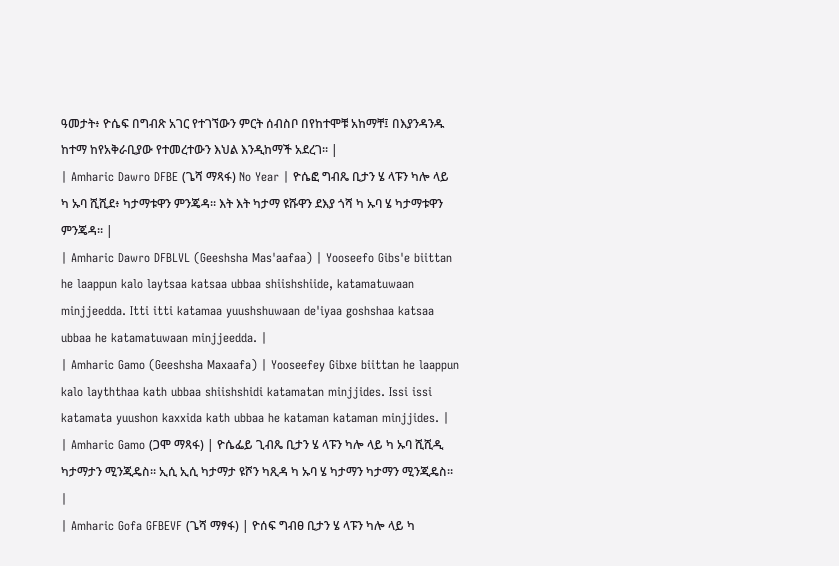ዓመታት፥ ዮሴፍ በግብጽ አገር የተገኘውን ምርት ሰብስቦ በየከተሞቹ አከማቸ፤ በእያንዳንዱ ከተማ ከየአቅራቢያው የተመረተውን እህል እንዲከማች አደረገ። |
| Amharic Dawro DFBE (ጌሻ ማጻፋ) No Year | ዮሴፎ ግብጼ ቢታን ሄ ላፑን ካሎ ላይ ካ ኡባ ሺሺደ፥ ካታማቱዋን ምንጄዳ። እት እት ካታማ ዩሹዋን ደእያ ጎሻ ካ ኡባ ሄ ካታማቱዋን ምንጄዳ። |
| Amharic Dawro DFBLVL (Geeshsha Mas'aafaa) | Yooseefo Gibs'e biittan he laappun kalo laytsaa katsaa ubbaa shiishshiide, katamatuwaan minjjeedda. Itti itti katamaa yuushshuwaan de'iyaa goshshaa katsaa ubbaa he katamatuwaan minjjeedda. |
| Amharic Gamo (Geeshsha Maxaafa) | Yooseefey Gibxe biittan he laappun kalo layththaa kath ubbaa shiishshidi katamatan minjjides. Issi issi katamata yuushon kaxxida kath ubbaa he kataman kataman minjjides. |
| Amharic Gamo (ጋሞ ማጻፋ) | ዮሴፌይ ጊብጼ ቢታን ሄ ላፑን ካሎ ላይ ካ ኡባ ሺሺዲ ካታማታን ሚንጂዴስ። ኢሲ ኢሲ ካታማታ ዩሾን ካጺዳ ካ ኡባ ሄ ካታማን ካታማን ሚንጂዴስ። |
| Amharic Gofa GFBEVF (ጌሻ ማፃፋ) | ዮሰፍ ግብፀ ቢታን ሄ ላፑን ካሎ ላይ ካ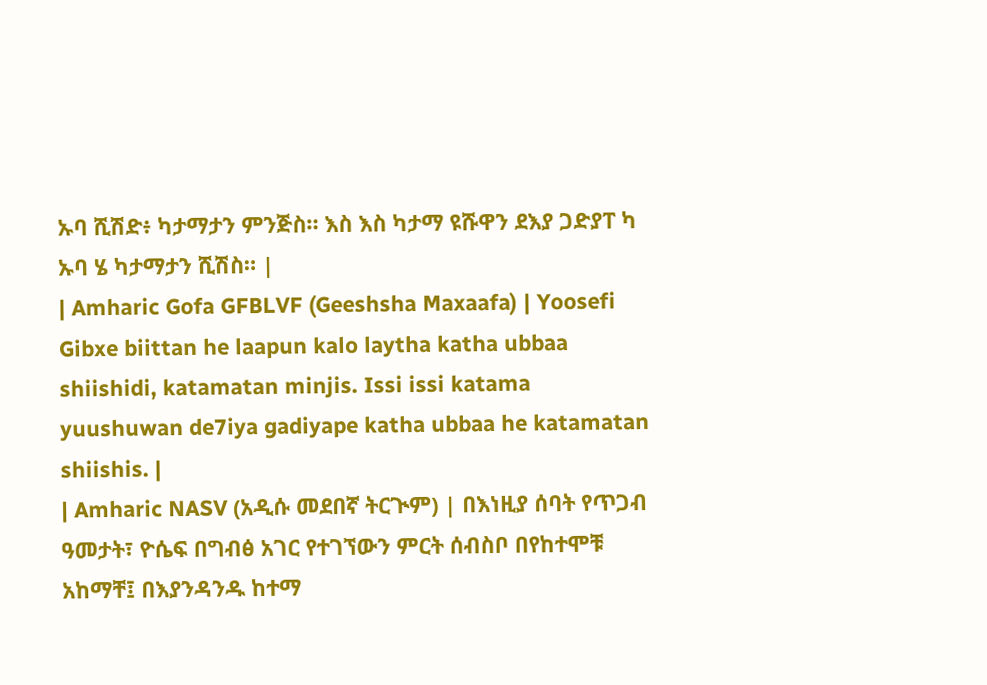ኡባ ሺሽድ፥ ካታማታን ምንጅስ። እስ እስ ካታማ ዩሹዋን ደእያ ጋድያፐ ካ ኡባ ሄ ካታማታን ሺሽስ። |
| Amharic Gofa GFBLVF (Geeshsha Maxaafa) | Yoosefi Gibxe biittan he laapun kalo laytha katha ubbaa shiishidi, katamatan minjis. Issi issi katama yuushuwan de7iya gadiyape katha ubbaa he katamatan shiishis. |
| Amharic NASV (አዲሱ መደበኛ ትርጒም) | በእነዚያ ሰባት የጥጋብ ዓመታት፣ ዮሴፍ በግብፅ አገር የተገኘውን ምርት ሰብስቦ በየከተሞቹ አከማቸ፤ በእያንዳንዱ ከተማ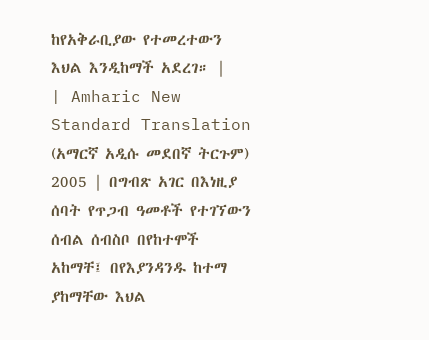ከየአቅራቢያው የተመረተውን እህል እንዲከማች አደረገ። |
| Amharic New Standard Translation (አማርኛ አዲሱ መደበኛ ትርጉም) 2005 | በግብጽ አገር በእነዚያ ሰባት የጥጋብ ዓመቶች የተገኘውን ሰብል ሰብስቦ በየከተሞች አከማቸ፤ በየእያንዳንዱ ከተማ ያከማቸው እህል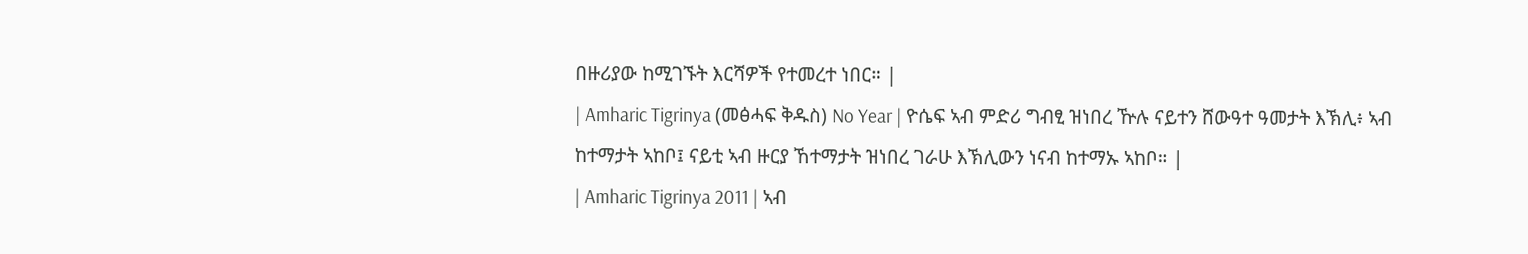በዙሪያው ከሚገኙት እርሻዎች የተመረተ ነበር። |
| Amharic Tigrinya (መፅሓፍ ቅዱስ) No Year | ዮሴፍ ኣብ ምድሪ ግብፂ ዝነበረ ዅሉ ናይተን ሸውዓተ ዓመታት እኽሊ፥ ኣብ ከተማታት ኣከቦ፤ ናይቲ ኣብ ዙርያ ኸተማታት ዝነበረ ገራሁ እኽሊውን ነናብ ከተማኡ ኣከቦ። |
| Amharic Tigrinya 2011 | ኣብ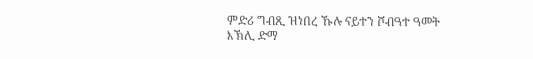ምድሪ ግብጺ ዝነበረ ኹሉ ናይተን ሾብዓተ ዓመት እኽሊ ድማ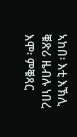ኣከበ፡ እቲ እኽሊ ቑጽሪ ዜብሉ ነበረ እሞ፡ ምቑጻር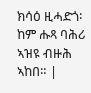ክሳዕ ዚሓድጎ፡ ከም ሑጻ ባሕሪ ኣዝዩ ብዙሕ ኣከበ። |